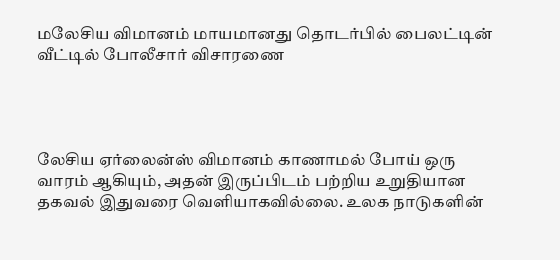மலேசிய விமானம் மாயமானது தொடர்பில் பைலட்டின் வீட்டில் போலீசார் விசாரணை




லேசிய ஏர்லைன்ஸ் விமானம் காணாமல் போய் ஒரு வாரம் ஆகியும், அதன் இருப்பிடம் பற்றிய உறுதியான தகவல் இதுவரை வெளியாகவில்லை. உலக நாடுகளின்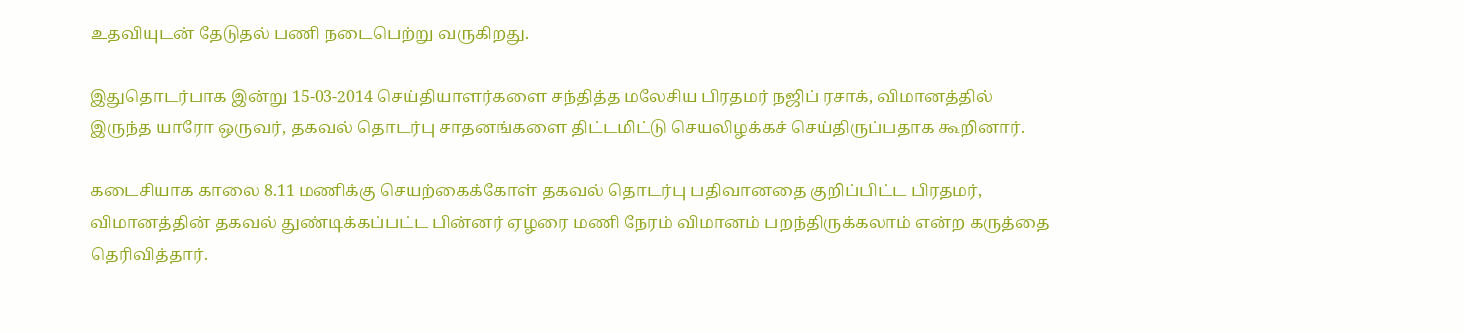உதவியுடன் தேடுதல் பணி நடைபெற்று வருகிறது.

இதுதொடர்பாக இன்று 15-03-2014 செய்தியாளர்களை சந்தித்த மலேசிய பிரதமர் நஜிப் ரசாக், விமானத்தில் இருந்த யாரோ ஒருவர், தகவல் தொடர்பு சாதனங்களை திட்டமிட்டு செயலிழக்கச் செய்திருப்பதாக கூறினார்.

கடைசியாக காலை 8.11 மணிக்கு செயற்கைக்கோள் தகவல் தொடர்பு பதிவானதை குறிப்பிட்ட பிரதமர், விமானத்தின் தகவல் துண்டிக்கப்பட்ட பின்னர் ஏழரை மணி நேரம் விமானம் பறந்திருக்கலாம் என்ற கருத்தை தெரிவித்தார்.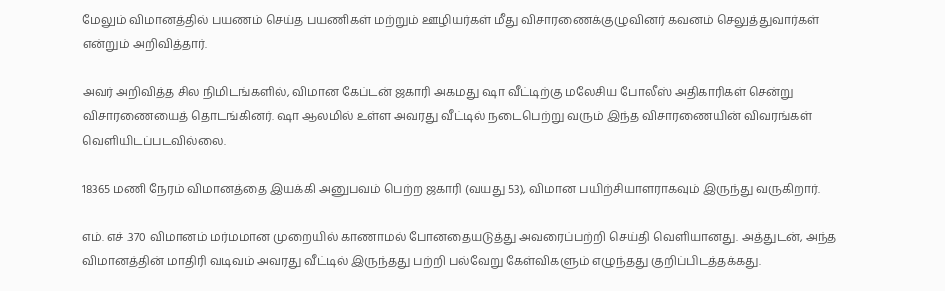மேலும் விமானத்தில் பயணம் செய்த பயணிகள் மற்றும் ஊழியர்கள் மீது விசாரணைக்குழுவினர் கவனம் செலுத்துவார்கள் என்றும் அறிவித்தார்.

அவர் அறிவித்த சில நிமிடங்களில், விமான கேப்டன் ஜகாரி அகமது ஷா வீட்டிற்கு மலேசிய போலீஸ் அதிகாரிகள் சென்று விசாரணையைத் தொடங்கினர். ஷா ஆலமில் உள்ள அவரது வீட்டில் நடைபெற்று வரும் இந்த விசாரணையின் விவரங்கள் வெளியிடப்படவில்லை.

18365 மணி நேரம் விமானத்தை இயக்கி அனுபவம் பெற்ற ஜகாரி (வயது 53), விமான பயிற்சியாளராகவும் இருந்து வருகிறார்.

எம். எச் .370 விமானம் மர்மமான முறையில் காணாமல் போனதையடுத்து அவரைப்பற்றி செய்தி வெளியானது. அத்துடன், அந்த விமானத்தின் மாதிரி வடிவம் அவரது வீட்டில் இருந்தது பற்றி பல்வேறு கேள்விகளும் எழுந்தது குறிப்பிடத்தக்கது.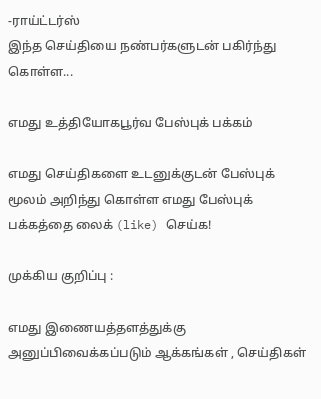-ராய்ட்டர்ஸ்
இந்த செய்தியை நண்பர்களுடன் பகிர்ந்து கொள்ள...

எமது உத்தியோகபூர்வ பேஸ்புக் பக்கம்

எமது செய்திகளை உடனுக்குடன் பேஸ்புக் மூலம் அறிந்து கொள்ள எமது பேஸ்புக் பக்கத்தை லைக் (like) செய்க!

முக்கிய குறிப்பு :

எமது இணையத்தளத்துக்கு அனுப்பிவைக்கப்படும் ஆக்கங்கள் , செய்திகள்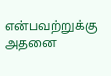என்பவற்றுக்கு அதனை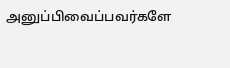அனுப்பிவைப்பவர்களே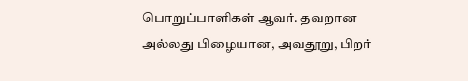பொறுப்பாளிகள் ஆவர். தவறான அல்லது பிழையான, அவதூறு, பிறர்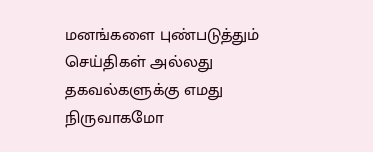மனங்களை புண்படுத்தும் செய்திகள் அல்லது தகவல்களுக்கு எமது நிருவாகமோ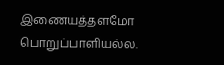இணையத்தளமோ பொறுப்பாளியல்ல.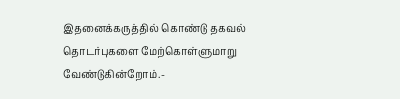இதனைக்கருத்தில் கொண்டு தகவல் தொடர்புகளை மேற்கொள்ளுமாறு வேண்டுகின்றோம்.-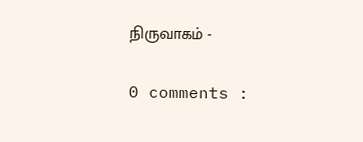நிருவாகம் -

0 comments :